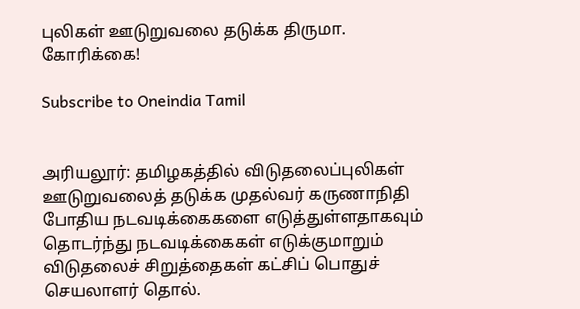புலிகள் ஊடுறுவலை தடுக்க திருமா. கோரிக்கை!

Subscribe to Oneindia Tamil


அரியலூர்: தமிழகத்தில் விடுதலைப்புலிகள் ஊடுறுவலைத் தடுக்க முதல்வர் கருணாநிதி போதிய நடவடிக்கைகளை எடுத்துள்ளதாகவும் தொடர்ந்து நடவடிக்கைகள் எடுக்குமாறும் விடுதலைச் சிறுத்தைகள் கட்சிப் பொதுச் செயலாளர் தொல்.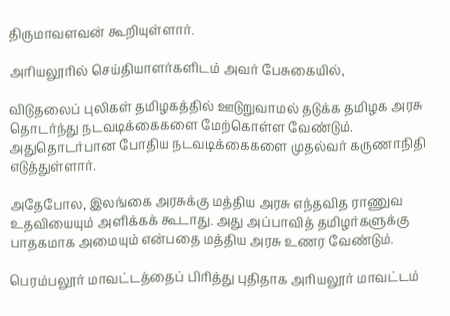திருமாவளவன் கூறியுள்ளார்.

அரியலூரில் செய்தியாளர்களிடம் அவர் பேசுகையில்,

விடுதலைப் புலிகள் தமிழகத்தில் ஊடுறுவாமல் தடுக்க தமிழக அரசு தொடர்ந்து நடவடிக்கைகளை மேற்கொள்ள வேண்டும். அதுதொடர்பான போதிய நடவடிக்கைகளை முதல்வர் கருணாநிதி எடுத்துள்ளார்.

அதேபோல, இலங்கை அரசுக்கு மத்திய அரசு எந்தவித ராணுவ உதவியையும் அளிக்கக் கூடாது. அது அப்பாவித் தமிழர்களுக்கு பாதகமாக அமையும் என்பதை மத்திய அரசு உணர வேண்டும்.

பெரம்பலூர் மாவட்டத்தைப் பிரித்து புதிதாக அரியலூர் மாவட்டம்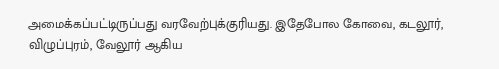அமைக்கப்பட்டிருப்பது வரவேற்புக்குரியது. இதேபோல கோவை, கடலூர், விழுப்புரம், வேலூர் ஆகிய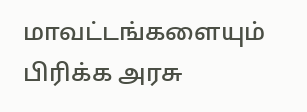மாவட்டங்களையும் பிரிக்க அரசு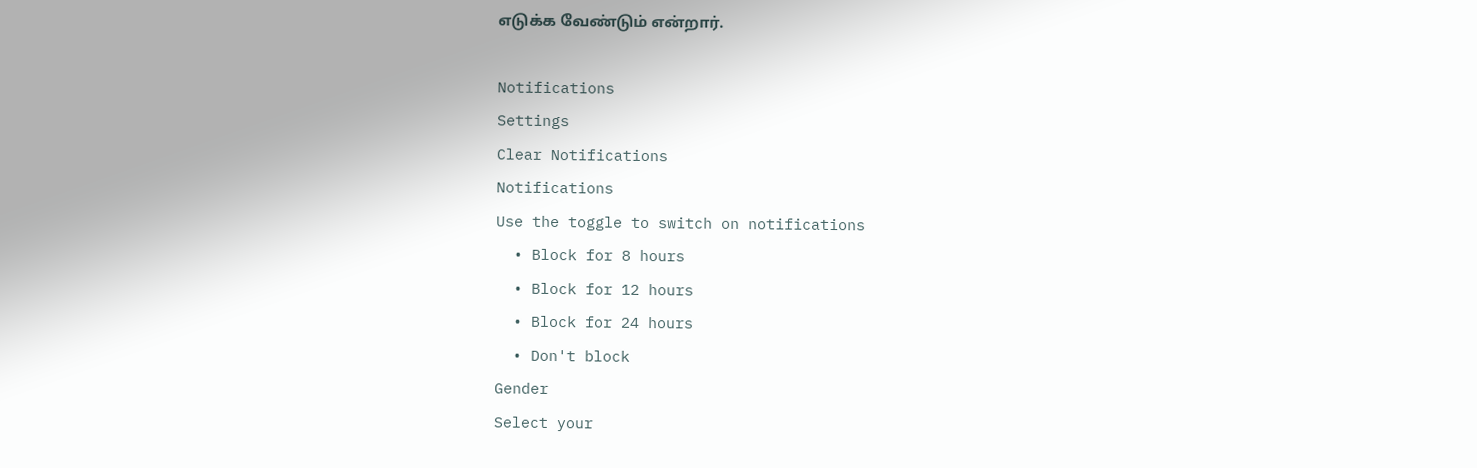எடுக்க வேண்டும் என்றார்.

Notifications
Settings
Clear Notifications
Notifications
Use the toggle to switch on notifications
  • Block for 8 hours
  • Block for 12 hours
  • Block for 24 hours
  • Don't block
Gender
Select your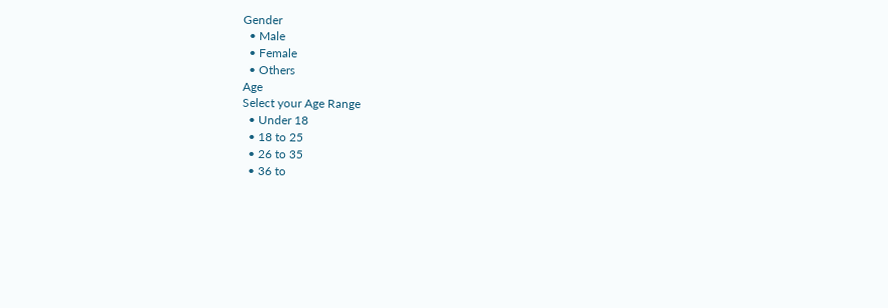Gender
  • Male
  • Female
  • Others
Age
Select your Age Range
  • Under 18
  • 18 to 25
  • 26 to 35
  • 36 to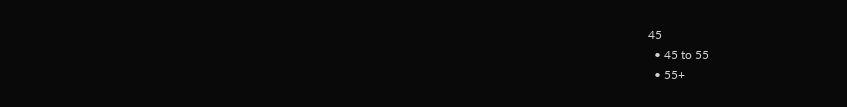45
  • 45 to 55
  • 55+